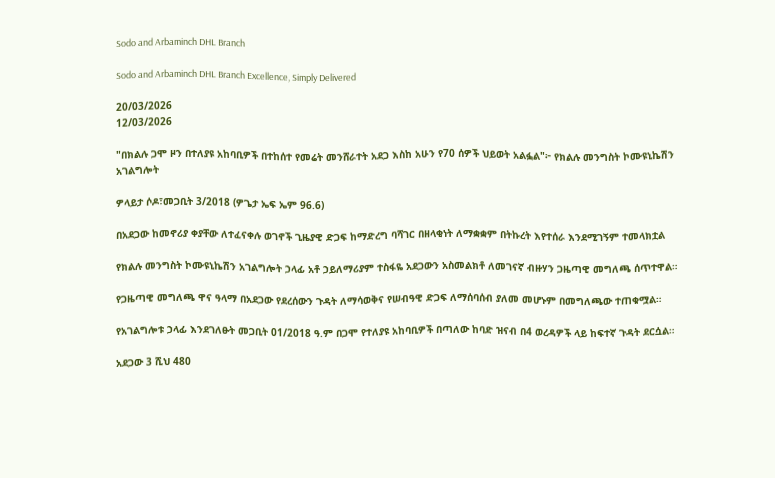Sodo and Arbaminch DHL Branch

Sodo and Arbaminch DHL Branch Excellence, Simply Delivered

20/03/2026
12/03/2026

"በክልሉ ጋሞ ዞን በተለያዩ አከባቢዎች በተከሰተ የመሬት መንሸራተት አደጋ እስከ አሁን የ70 ሰዎች ህይወት አልፏል"፦ የክልሉ መንግስት ኮሙዩኒኬሽን አገልግሎት

ዎላይታ ሶዶ፣መጋቢት 3/2018 (ዎጌታ ኤፍ ኤም 96.6)

በአደጋው ከመኖሪያ ቀያቸው ለተፈናቀሉ ወገኖች ጊዜያዊ ድጋፍ ከማድረግ ባሻገር በዘላቂነት ለማቋቋም በትኩረት እየተሰራ እንደሚገኝም ተመላክቷል

የክልሉ መንግስት ኮሙዩኒኬሽን አገልግሎት ኃላፊ አቶ ኃይለማሪያም ተስፋዬ አደጋውን አስመልክቶ ለመገናኛ ብዙሃን ጋዜጣዊ መግለጫ ሰጥተዋል።

የጋዜጣዊ መግለጫ ዋና ዓላማ በአደጋው የደረሰውን ጉዳት ለማሳወቅና የሠብዓዊ ድጋፍ ለማሰባሰብ ያለመ መሆኑም በመግለጫው ተጠቁሟል።

የአገልግሎቱ ኃላፊ እንደገለፁት መጋቢት 01/2018 ዓ.ም በጋሞ የተለያዩ አከባቢዎች በጣለው ከባድ ዝናብ በ4 ወረዳዎች ላይ ከፍተኛ ጉዳት ደርሷል።

አደጋው 3 ሺህ 480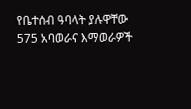የቤተሰብ ዓባላት ያሉዋቸው 575 አባወራና እማወራዎች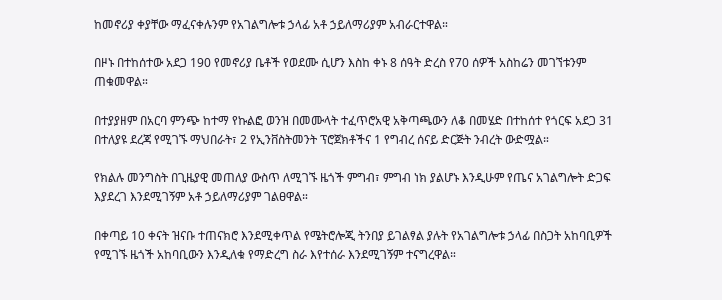ከመኖሪያ ቀያቸው ማፈናቀሉንም የአገልግሎቱ ኃላፊ አቶ ኃይለማሪያም አብራርተዋል።

በዞኑ በተከሰተው አደጋ 190 የመኖሪያ ቤቶች የወደሙ ሲሆን እስከ ቀኑ 8 ሰዓት ድረስ የ70 ሰዎች አስከሬን መገኘቱንም ጠቁመዋል።

በተያያዘም በአርባ ምንጭ ከተማ የኩልፎ ወንዝ በመሙላት ተፈጥሮአዊ አቅጣጫውን ለቆ በመሄድ በተከሰተ የጎርፍ አደጋ 31 በተለያዩ ደረጃ የሚገኙ ማህበራት፣ 2 የኢንቨስትመንት ፕሮጀክቶችና 1 የግብረ ሰናይ ድርጅት ንብረት ውድሟል።

የክልሉ መንግስት በጊዜያዊ መጠለያ ውስጥ ለሚገኙ ዜጎች ምግብ፣ ምግብ ነክ ያልሆኑ እንዲሁም የጤና አገልግሎት ድጋፍ እያደረገ እንደሚገኝም አቶ ኃይለማሪያም ገልፀዋል።

በቀጣይ 10 ቀናት ዝናቡ ተጠናክሮ እንደሚቀጥል የሜትሮሎጂ ትንበያ ይገልፃል ያሉት የአገልግሎቱ ኃላፊ በስጋት አከባቢዎች የሚገኙ ዜጎች አከባቢውን እንዲለቁ የማድረግ ስራ እየተሰራ እንደሚገኝም ተናግረዋል።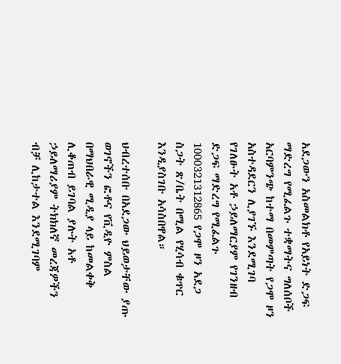አደጋውን አስመልክቶ የአይነት ድጋፍ ማድረግ የሚፈልጉ ተቋማትና ግለሰቦች አርባምንጭ ከተማ በመምጣት የጋሞ ዞን አስተዳደርን ሊያገኙ እንደሚገባ የገለፁት አቶ ኃይለማርያም የገንዘብ ድጋፍ ማድረግ የሚፈልጉ 1000321312865 የጋሞ ዞን አደጋ ስጋት ጽ/ቤት በሚል የሂሳብ ቁጥር እንዲያስገቡ አሳስበዋል።

ህብረተሰቡ በአደጋው ህይወታቸው ያጡ ወገኖችን ፎቶና የቪዲዮ ምስል በማህበራዊ ሚዲያ ላይ ከመልቀቅ ሊቆጠብ ይገባል ያሉት አቶ ኃይለማሪያም ትክክለኛ መረጃዎችን ብቻ ሊከታተል እንደሚገባም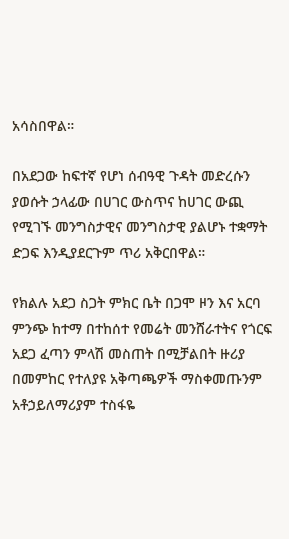አሳስበዋል።

በአደጋው ከፍተኛ የሆነ ሰብዓዊ ጉዳት መድረሱን ያወሱት ኃላፊው በሀገር ውስጥና ከሀገር ውጪ የሚገኙ መንግስታዊና መንግስታዊ ያልሆኑ ተቋማት ድጋፍ እንዲያደርጉም ጥሪ አቅርበዋል።

የክልሉ አደጋ ስጋት ምክር ቤት በጋሞ ዞን እና አርባ ምንጭ ከተማ በተከሰተ የመሬት መንሸራተትና የጎርፍ አደጋ ፈጣን ምላሽ መስጠት በሚቻልበት ዙሪያ በመምከር የተለያዩ አቅጣጫዎች ማስቀመጡንም አቶኃይለማሪያም ተስፋዬ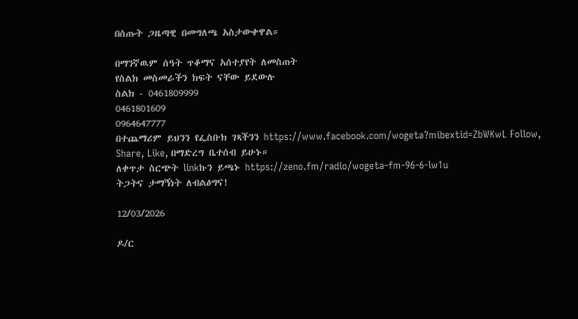በሰጡት ጋዜጣዊ በመግለጫ አስታውቀዋል።

በማንኛዉም ሰዓት ጥቆማና አሰተያየት ለመስጠት
የስልክ መስመራችን ክፍት ናቸው ይደውሉ
ስልክ - 0461809999
0461801609
0964647777
በተጨማሪም ይህንን የፌስቡክ ገጻችንን https://www.facebook.com/wogeta?mibextid=ZbWKwL Follow, Share, Like, በማድረግ ቤተሰብ ይሁኑ።
ለቀጥታ ስርጭት linkኩን ይጫኑ https://zeno.fm/radio/wogeta-fm-96-6-lw1u
ትጋትና ታማኝነት ለብልፅግና!

12/03/2026

ዶ/ር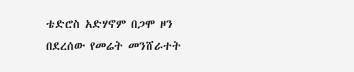ቴድሮስ አድሃኖም በጋሞ ዞን በደረሰው የመሬት መንሸራተት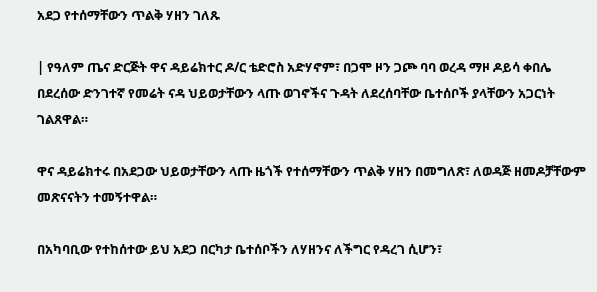አደጋ የተሰማቸውን ጥልቅ ሃዘን ገለጹ

| የዓለም ጤና ድርጅት ዋና ዳይሬክተር ዶ/ር ቴድሮስ አድሃኖም፣ በጋሞ ዞን ጋጮ ባባ ወረዳ ማዞ ዶይሳ ቀበሌ በደረሰው ድንገተኛ የመሬት ናዳ ህይወታቸውን ላጡ ወገኖችና ጉዳት ለደረሰባቸው ቤተሰቦች ያላቸውን አጋርነት ገልጸዋል።

ዋና ዳይሬክተሩ በአደጋው ህይወታቸውን ላጡ ዜጎች የተሰማቸውን ጥልቅ ሃዘን በመግለጽ፣ ለወዳጅ ዘመዶቻቸውም መጽናናትን ተመኝተዋል።

በአካባቢው የተከሰተው ይህ አደጋ በርካታ ቤተሰቦችን ለሃዘንና ለችግር የዳረገ ሲሆን፣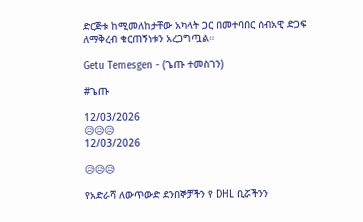ድርጅቱ ከሚመለከታቸው አካላት ጋር በመተባበር ሰብአዊ ድጋፍ ለማቅረብ ቁርጠኝነቱን አረጋግጧል።

Getu Temesgen - (ጌጡ ተመስገን)

#ጌጡ

12/03/2026
😥😥😥
12/03/2026

😥😥😥

የአድራሻ ለውጥውድ ደንበኞቻችን የ DHL ቢሯችንን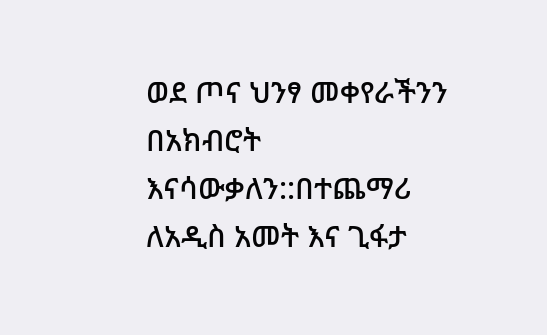ወደ ጦና ህንፃ መቀየራችንን በአክብሮት እናሳውቃለን::በተጨማሪ ለአዲስ አመት እና ጊፋታ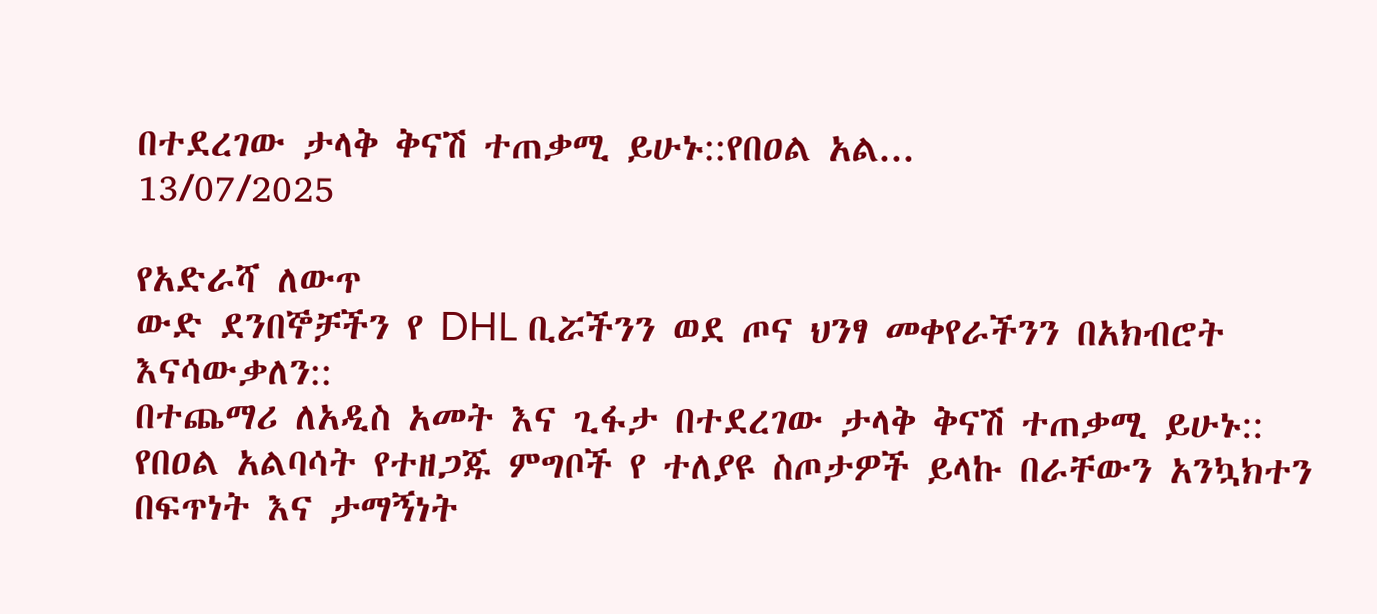በተደረገው ታላቅ ቅናሽ ተጠቃሚ ይሁኑ::የበዐል አል...
13/07/2025

የአድራሻ ለውጥ
ውድ ደንበኞቻችን የ DHL ቢሯችንን ወደ ጦና ህንፃ መቀየራችንን በአክብሮት እናሳውቃለን::
በተጨማሪ ለአዲስ አመት እና ጊፋታ በተደረገው ታላቅ ቅናሽ ተጠቃሚ ይሁኑ::
የበዐል አልባሳት የተዘጋጁ ምግቦች የ ተለያዩ ስጦታዎች ይላኩ በራቸውን አንኳክተን በፍጥነት እና ታማኝነት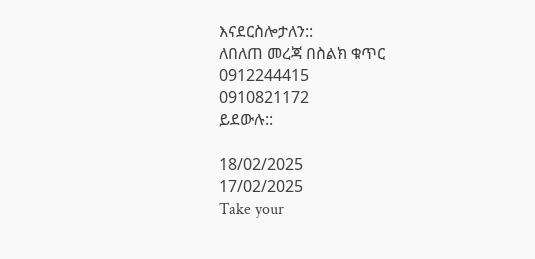እናደርስሎታለን::
ለበለጠ መረጃ በስልክ ቁጥር
0912244415
0910821172
ይደውሉ::

18/02/2025
17/02/2025
Take your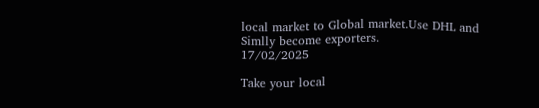local market to Global market.Use DHL and Simlly become exporters.
17/02/2025

Take your local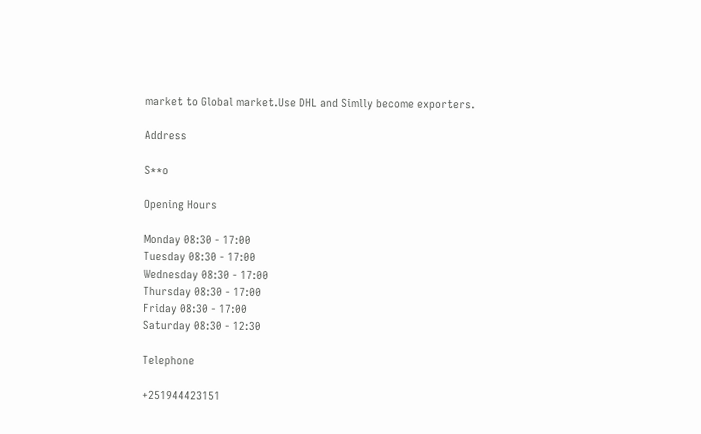market to Global market.Use DHL and Simlly become exporters.

Address

S**o

Opening Hours

Monday 08:30 - 17:00
Tuesday 08:30 - 17:00
Wednesday 08:30 - 17:00
Thursday 08:30 - 17:00
Friday 08:30 - 17:00
Saturday 08:30 - 12:30

Telephone

+251944423151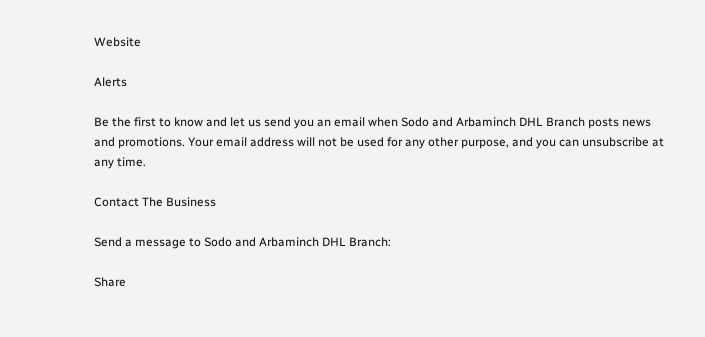Website

Alerts

Be the first to know and let us send you an email when Sodo and Arbaminch DHL Branch posts news and promotions. Your email address will not be used for any other purpose, and you can unsubscribe at any time.

Contact The Business

Send a message to Sodo and Arbaminch DHL Branch:

Share